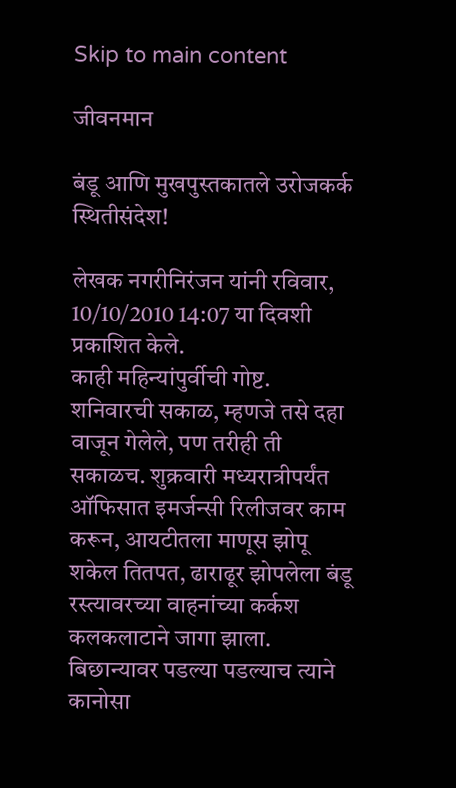Skip to main content

जीवनमान

बंडू आणि मुखपुस्तकातले उरोजकर्क स्थितीसंदेश!

लेखक नगरीनिरंजन यांनी रविवार, 10/10/2010 14:07 या दिवशी प्रकाशित केले.
काही महिन्यांपुर्वीची गोष्ट. शनिवारची सकाळ, म्हणजे तसे दहा वाजून गेलेले, पण तरीही ती सकाळच. शुक्रवारी मध्यरात्रीपर्यंत ऑफिसात इमर्जन्सी रिलीजवर काम करून, आयटीतला माणूस झोपू शकेल तितपत, ढाराढूर झोपलेला बंडू रस्त्यावरच्या वाहनांच्या कर्कश कलकलाटाने जागा झाला. बिछान्यावर पडल्या पडल्याच त्याने कानोसा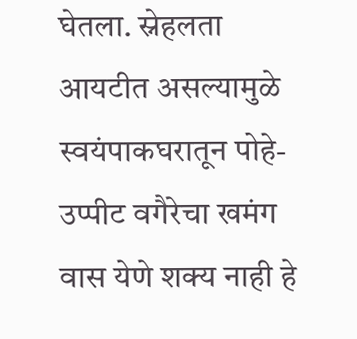घेतला. स्नेहलता आयटीत असल्यामुळे स्वयंपाकघरातून पोहे-उप्पीट वगैरेचा खमंग वास येणे शक्य नाही हे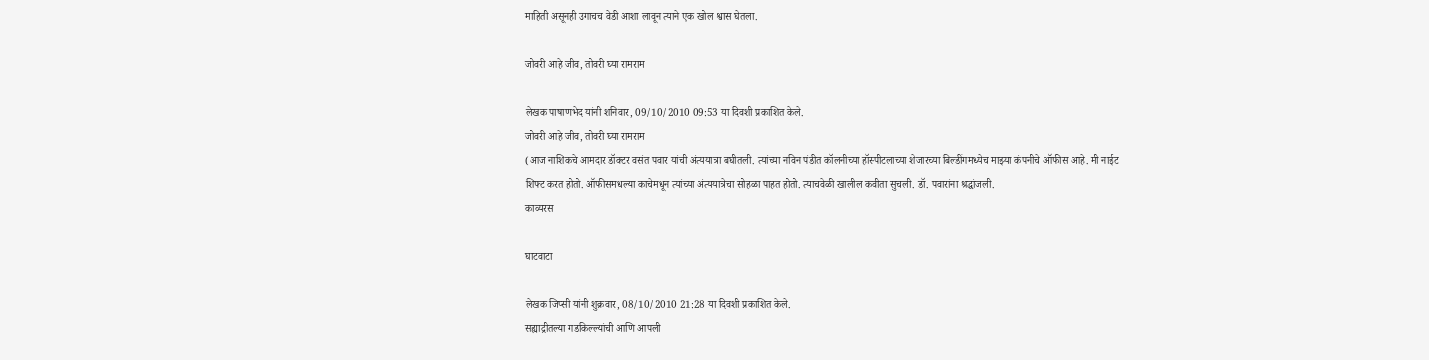माहिती असूनही उगाचच वेडी आशा लावून त्याने एक खोल श्वास घेतला.

जोवरी आहे जीव, तोवरी घ्या रामराम

लेखक पाषाणभेद यांनी शनिवार, 09/10/2010 09:53 या दिवशी प्रकाशित केले.
जोवरी आहे जीव, तोवरी घ्या रामराम
(आज नाशिकचे आमदार डॉक्टर वसंत पवार यांची अंत्ययात्रा बघीतली. त्यांच्या नविन पंडीत कॉलनीच्या हॉस्पीटलाच्या शेजारच्या बिल्डींगमध्येच माझ्या कंपनीचे ऑफीस आहे. मी नाईट शिफ्ट करत होतो. ऑफीसमधल्या काचेमधून त्यांच्या अंत्ययात्रेचा सोहळा पाहत होतो. त्याचवेळी खालील कवीता सुचली. डॉ. पवारांना श्रद्धांजली.
काव्यरस

घाटवाटा

लेखक जिप्सी यांनी शुक्रवार, 08/10/2010 21:28 या दिवशी प्रकाशित केले.
सह्याद्रीतल्या गडकिल्ल्यांची आणि आपली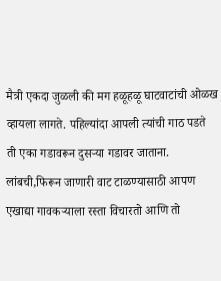मैत्री एकदा जुळली की मग हळूहळू घाटवाटांची ओळख व्हायला लागते. पहिल्यांदा आपली त्यांची गाठ पडते ती एका गडावरून दुसर्‍या गडावर जाताना. लांबची,फिरून जाणारी वाट टाळण्यासाठी आपण एखाद्या गावकर्‍याला रस्ता विचारतो आणि तो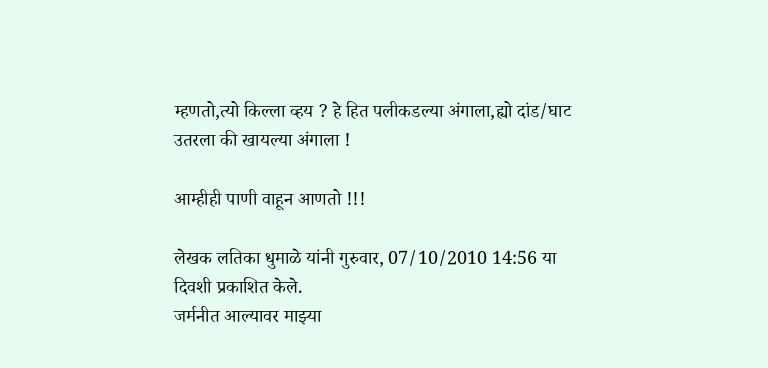म्हणतो,त्यो किल्ला व्हय ? हे हित पलीकडल्या अंगाला,ह्यो दांड/घाट उतरला की खायल्या अंगाला !

आम्हीही पाणी वाहून आणतो !!!

लेखक लतिका धुमाळे यांनी गुरुवार, 07/10/2010 14:56 या दिवशी प्रकाशित केले.
जर्मनीत आल्यावर माझ्या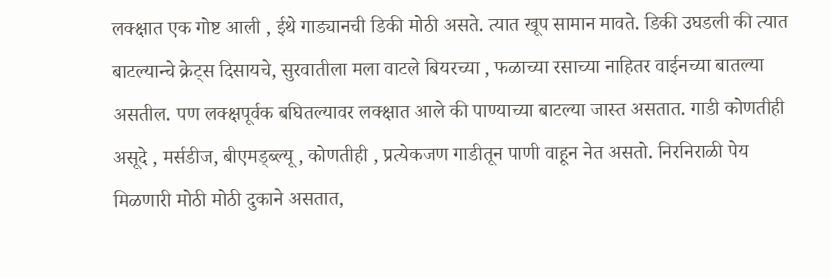लक्क्षात एक गोष्ट आली , ईथे गाड्यानची डिकी मोठी असते. त्यात खूप सामान मावते. डिकी उघडली की त्यात बाटल्यान्चे क्रेट्स दिसायचे, सुरवातीला मला वाटले बियरच्या , फळाच्या रसाच्या नाहितर वाईनच्या बातल्या असतील. पण लक्क्षपूर्वक बघितल्यावर लक्क्षात आले की पाण्याच्या बाटल्या जास्त असतात. गाडी कोणतीही असूदे , मर्सडीज, बीएमड्ब्ल्यू , कोणतीही , प्रत्येकजण गाडीतून पाणी वाहून नेत असतो. निरनिराळी पेय मिळणारी मोठी मोठी दुकाने असतात,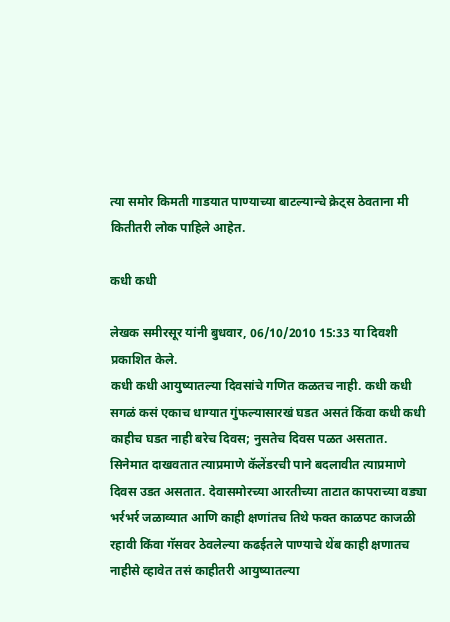त्या समोर किमती गाडयात पाण्याच्या बाटल्यान्चे क्रेट्स ठेवताना मी कितीतरी लोक पाहिले आहेत.

कधी कधी

लेखक समीरसूर यांनी बुधवार, 06/10/2010 15:33 या दिवशी प्रकाशित केले.
कधी कधी आयुष्यातल्या दिवसांचे गणित कळतच नाही. कधी कधी सगळं कसं एकाच धाग्यात गुंफल्यासारखं घडत असतं किंवा कधी कधी काहीच घडत नाही बरेच दिवस; नुसतेच दिवस पळत असतात. सिनेमात दाखवतात त्याप्रमाणे कॅलेंडरची पाने बदलावीत त्याप्रमाणे दिवस उडत असतात. देवासमोरच्या आरतीच्या ताटात कापराच्या वड्या भर्रभर्र जळाव्यात आणि काही क्षणांतच तिथे फक्त काळपट काजळी रहावी किंवा गॅसवर ठेवलेल्या कढईतले पाण्याचे थेंब काही क्षणातच नाहीसे व्हावेत तसं काहीतरी आयुष्यातल्या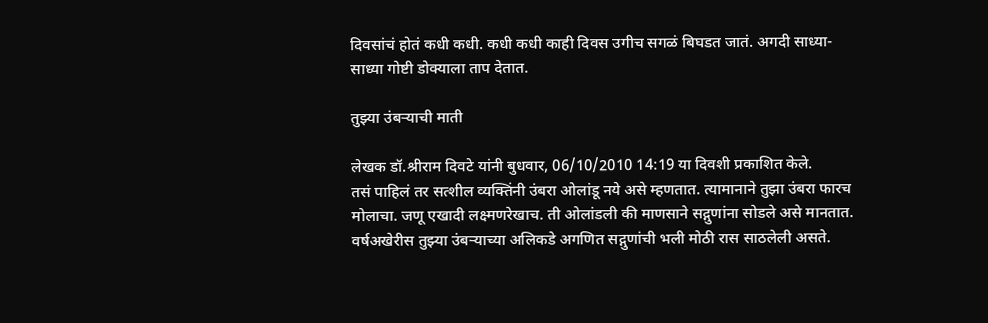दिवसांचं होतं कधी कधी. कधी कधी काही दिवस उगीच सगळं बिघडत जातं. अगदी साध्या-साध्या गोष्टी डोक्याला ताप देतात.

तुझ्या उंबऱ्याची माती

लेखक डॉ.श्रीराम दिवटे यांनी बुधवार, 06/10/2010 14:19 या दिवशी प्रकाशित केले.
तसं पाहिलं तर सत्शील व्यक्तिंनी उंबरा ओलांडू नये असे म्हणतात. त्यामानाने तुझा उंबरा फारच मोलाचा. जणू एखादी लक्ष्मणरेखाच. ती ओलांडली की माणसाने सद्गुणांना सोडले असे मानतात. वर्षअखेरीस तुझ्या उंबऱ्‍याच्या अलिकडे अगणित सद्गुणांची भली मोठी रास साठलेली असते.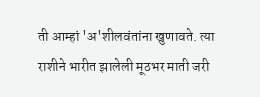ती आम्हां 'अ'शीलवंतांना खुणावते. त्या राशीने भारीत झालेली मूठभर माती जरी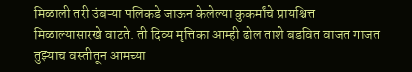मिळाली तरी उंबऱ्‍या पलिकडे जाऊन केलेल्या कुकर्मांचे प्रायश्चित्त मिळाल्यासारखे वाटते. ती दिव्य मृत्तिका आम्ही ढोल ताशे बडवित वाजत गाजत तुझ्याच वस्तीतून आमच्या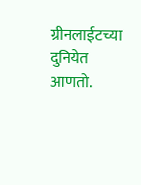ग्रीनलाईटच्या दुनियेत आणतो.